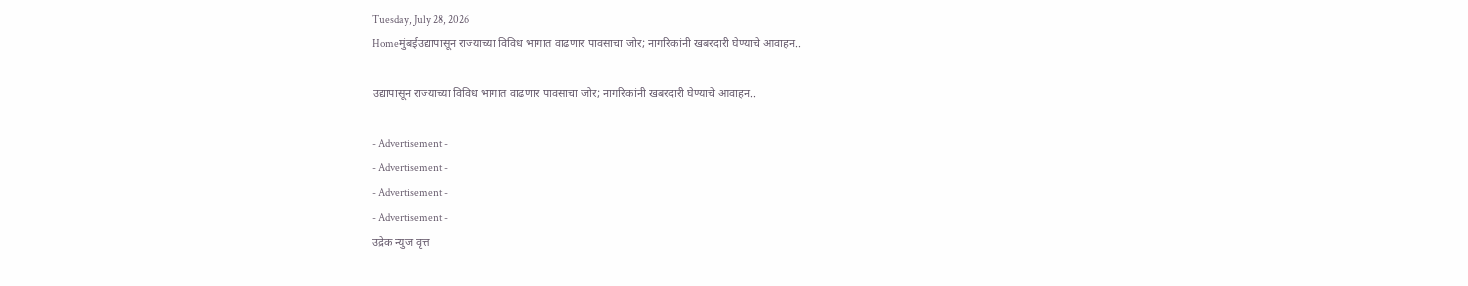Tuesday, July 28, 2026
Homeमुंबईउद्यापासून राज्याच्या विविध भागात वाढणार पावसाचा जोर; नागरिकांनी खबरदारी घेण्याचे आवाहन..

उद्यापासून राज्याच्या विविध भागात वाढणार पावसाचा जोर; नागरिकांनी खबरदारी घेण्याचे आवाहन..

- Advertisement -
- Advertisement -
- Advertisement -
- Advertisement -
उद्रेक न्युज वृत्त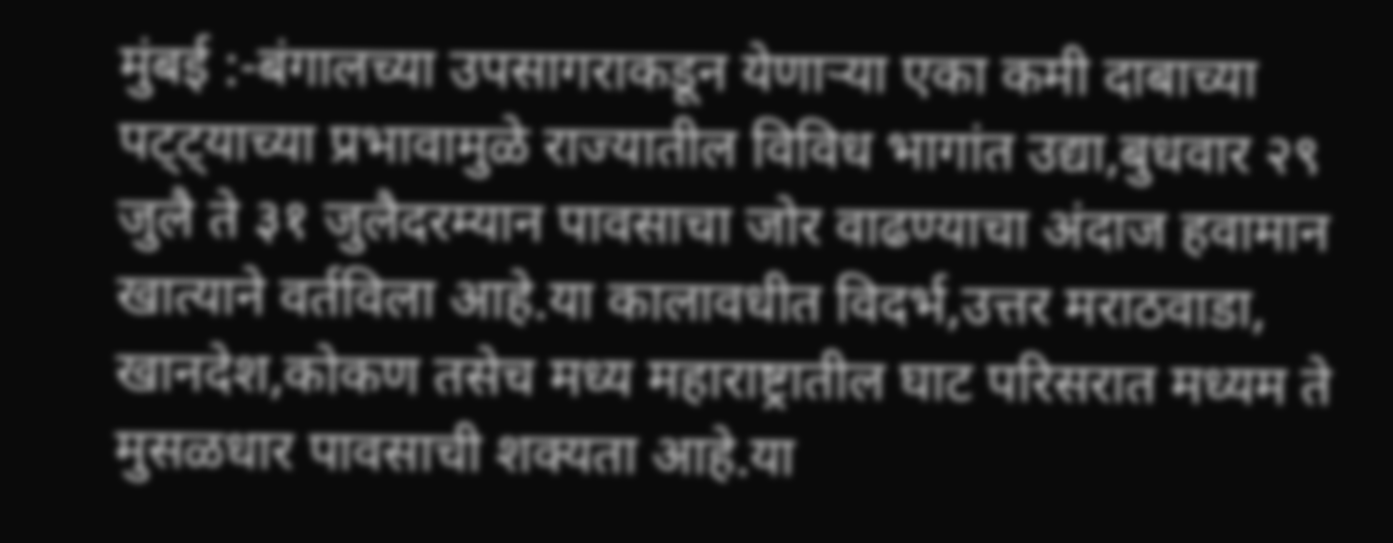मुंबई :-बंगालच्या उपसागराकडून येणाऱ्या एका कमी दाबाच्या पट्ट्याच्या प्रभावामुळे राज्यातील विविध भागांत उद्या,बुधवार २९ जुलै ते ३१ जुलैदरम्यान पावसाचा जोर वाढण्याचा अंदाज हवामान खात्याने वर्तविला आहे.या कालावधीत विदर्भ,उत्तर मराठवाडा, खानदेश,कोकण तसेच मध्य महाराष्ट्रातील घाट परिसरात मध्यम ते मुसळधार पावसाची शक्यता आहे.या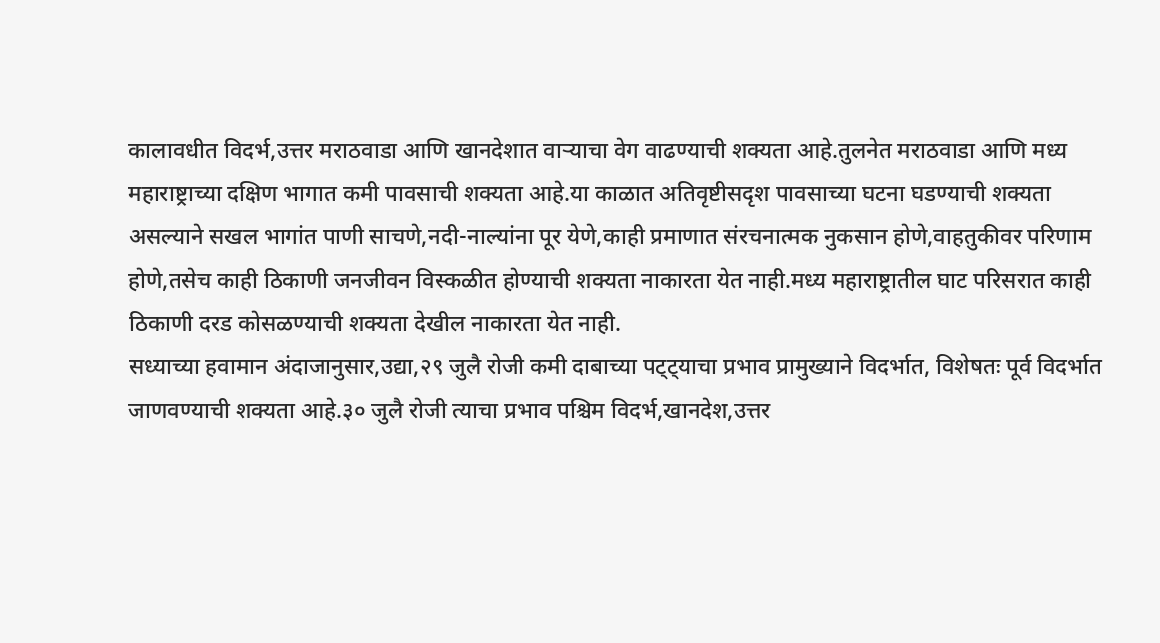कालावधीत विदर्भ,उत्तर मराठवाडा आणि खानदेशात वाऱ्याचा वेग वाढण्याची शक्यता आहे.तुलनेत मराठवाडा आणि मध्य महाराष्ट्राच्या दक्षिण भागात कमी पावसाची शक्यता आहे.या काळात अतिवृष्टीसदृश पावसाच्या घटना घडण्याची शक्यता असल्याने सखल भागांत पाणी साचणे,नदी-नाल्यांना पूर येणे,काही प्रमाणात संरचनात्मक नुकसान होणे,वाहतुकीवर परिणाम होणे,तसेच काही ठिकाणी जनजीवन विस्कळीत होण्याची शक्यता नाकारता येत नाही.मध्य महाराष्ट्रातील घाट परिसरात काही ठिकाणी दरड कोसळण्याची शक्यता देखील नाकारता येत नाही.
सध्याच्या हवामान अंदाजानुसार,उद्या,२९ जुलै रोजी कमी दाबाच्या पट्ट्याचा प्रभाव प्रामुख्याने विदर्भात, विशेषतः पूर्व विदर्भात जाणवण्याची शक्यता आहे.३० जुलै रोजी त्याचा प्रभाव पश्चिम विदर्भ,खानदेश,उत्तर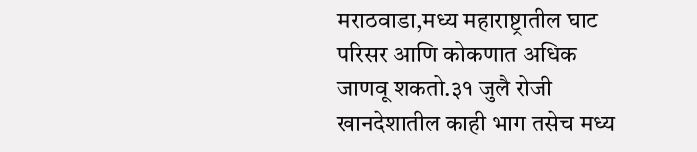मराठवाडा,मध्य महाराष्ट्रातील घाट परिसर आणि कोकणात अधिक जाणवू शकतो.३१ जुलै रोजी खानदेशातील काही भाग तसेच मध्य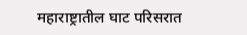महाराष्ट्रातील घाट परिसरात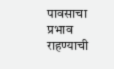पावसाचा प्रभाव राहण्याची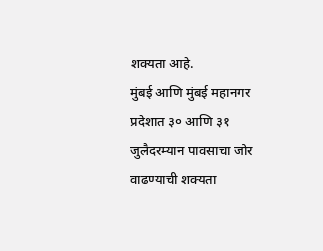शक्यता आहे.
मुंबई आणि मुंबई महानगर प्रदेशात ३० आणि ३१ जुलैदरम्यान पावसाचा जोर वाढण्याची शक्यता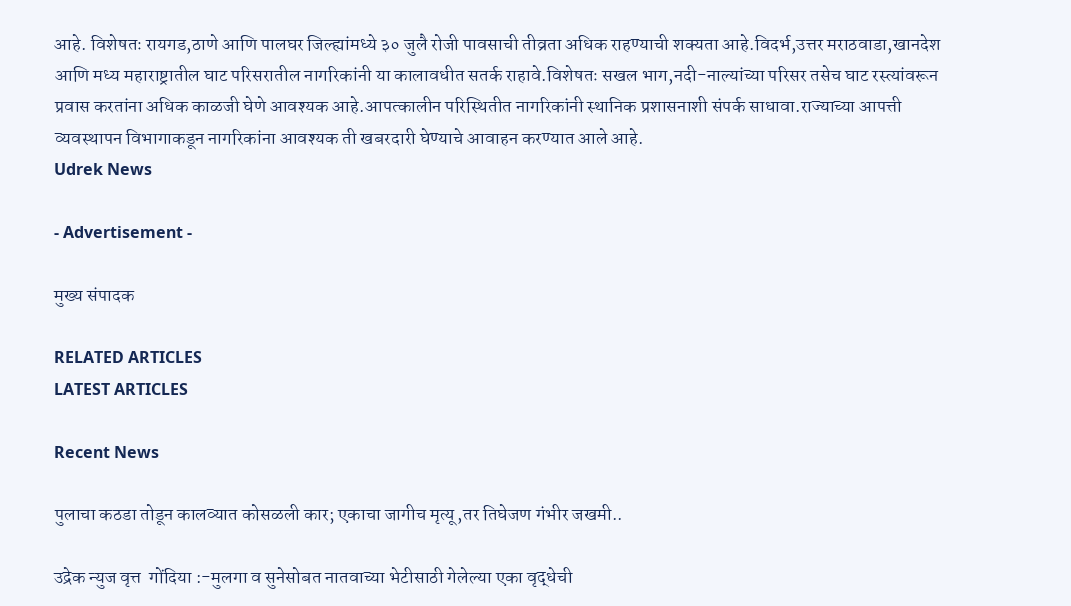आहे. विशेषतः रायगड,ठाणे आणि पालघर जिल्ह्यांमध्ये ३० जुलै रोजी पावसाची तीव्रता अधिक राहण्याची शक्यता आहे.विदर्भ,उत्तर मराठवाडा,खानदेश आणि मध्य महाराष्ट्रातील घाट परिसरातील नागरिकांनी या कालावधीत सतर्क राहावे.विशेषतः सखल भाग,नदी-नाल्यांच्या परिसर तसेच घाट रस्त्यांवरून प्रवास करतांना अधिक काळजी घेणे आवश्यक आहे.आपत्कालीन परिस्थितीत नागरिकांनी स्थानिक प्रशासनाशी संपर्क साधावा.राज्याच्या आपत्ती व्यवस्थापन विभागाकडून नागरिकांना आवश्यक ती खबरदारी घेण्याचे आवाहन करण्यात आले आहे.
Udrek News

- Advertisement -

मुख्य संपादक

RELATED ARTICLES
LATEST ARTICLES

Recent News

पुलाचा कठडा तोडून कालव्यात कोसळली कार; एकाचा जागीच मृत्यू,तर तिघेजण गंभीर जखमी..

उद्रेक न्युज वृत्त  गोंदिया :-मुलगा व सुनेसोबत नातवाच्या भेटीसाठी गेलेल्या एका वृद्धेची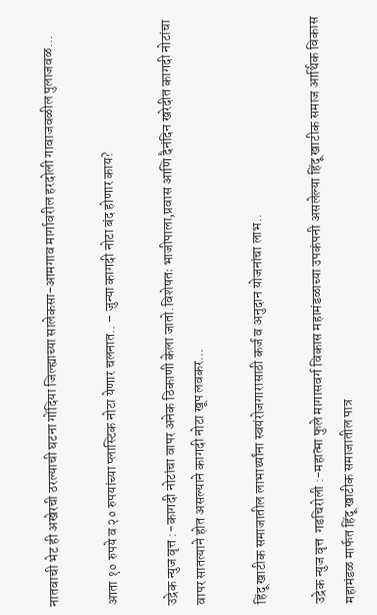नातवाची भेट ही अखेरची ठरल्याची घटना गोंदिया जिल्ह्याच्या सालेकसा-आमगाव मार्गावरील हरदोली गावाजवळील पुलाजवळ...

आता १० रुपये व २० रुपयांच्या प्लास्टिक नोटा येणार चलनात.. – जुन्या कागदी नोटा बंद होणार काय?

उद्रेक न्युज वृत्त :-कागदी नोटांचा वापर अनेक ठिकाणी केला जातो.विशेषतः भाजीपाला,प्रवास आणि दैनंदिन खरेदीत कागदी नोटांचा वापर सातत्याने होत असल्याने कागदी नोटा खूप लवकर...

हिंदू खाटीक समाजातील लाभार्थ्यांना स्वयंरोजगारासाठी कर्ज व अनुदान योजनांचा लाभ..

उद्रेक न्युज वृत्त  गडचिरोली :-महात्मा फुले मागासवर्ग विकास महामंडळाच्या उपकंपनी असलेल्या हिंदू खाटीक समाज आर्थिक विकास महामंडळ मार्फत हिंदू खाटीक समाजातील पात्र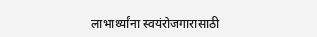लाभार्थ्यांना स्वयंरोजगारासाठी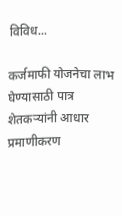विविध...

कर्जमाफी योजनेचा लाभ घेण्यासाठी पात्र शेतकऱ्यांनी आधार प्रमाणीकरण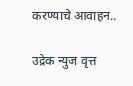करण्याचे आवाहन..

उद्रेक न्युज वृत्त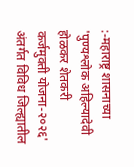:-महाराष्ट्र शासनाच्या 'पुण्यश्लोक अहिल्यादेवी होळकर शेतकरी कर्जमुक्ती योजना-२०२६' अंतर्गत विविध जिल्ह्यातील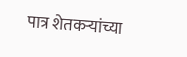पात्र शेतकऱ्यांच्या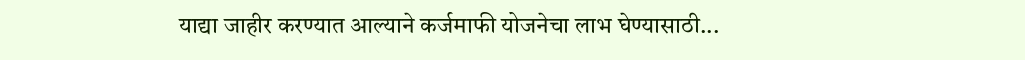याद्या जाहीर करण्यात आल्याने कर्जमाफी योजनेचा लाभ घेण्यासाठी...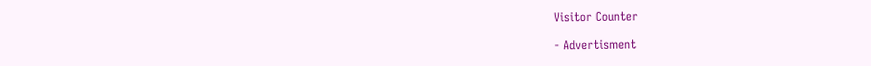Visitor Counter

- Advertisment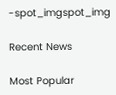-spot_imgspot_img

Recent News

Most Popular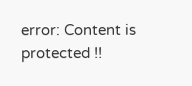error: Content is protected !!